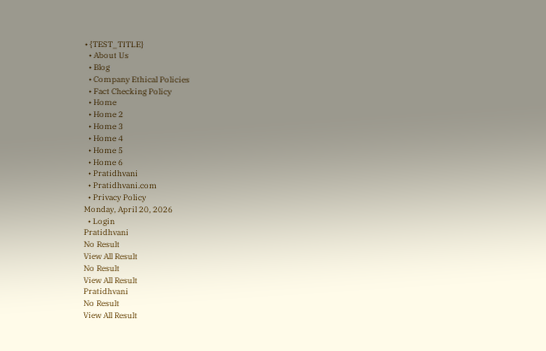• {TEST_TITLE}
  • About Us
  • Blog
  • Company Ethical Policies
  • Fact Checking Policy
  • Home
  • Home 2
  • Home 3
  • Home 4
  • Home 5
  • Home 6
  • Pratidhvani
  • Pratidhvani.com
  • Privacy Policy
Monday, April 20, 2026
  • Login
Pratidhvani
No Result
View All Result
No Result
View All Result
Pratidhvani
No Result
View All Result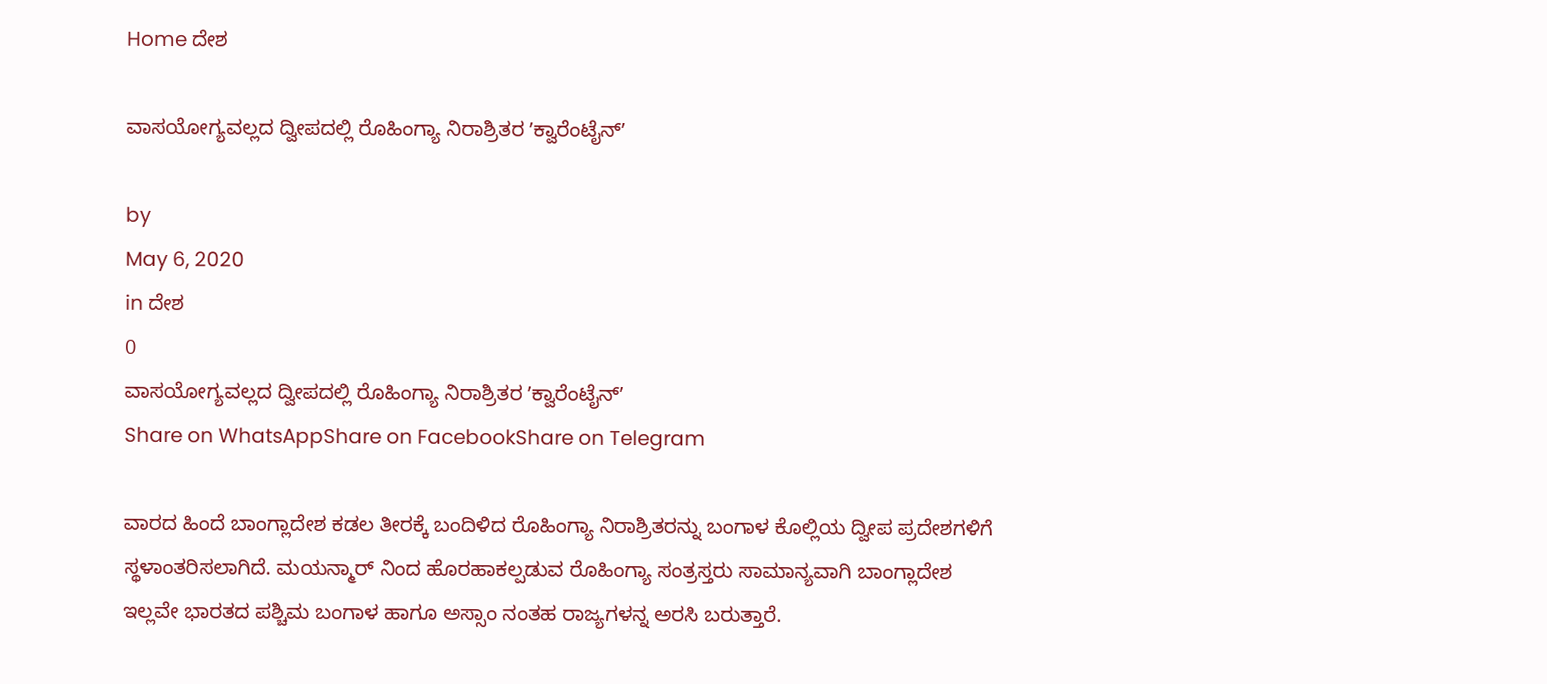Home ದೇಶ

ವಾಸಯೋಗ್ಯವಲ್ಲದ ದ್ವೀಪದಲ್ಲಿ ರೊಹಿಂಗ್ಯಾ ನಿರಾಶ್ರಿತರ ʼಕ್ವಾರೆಂಟೈನ್‌ʼ

by
May 6, 2020
in ದೇಶ
0
ವಾಸಯೋಗ್ಯವಲ್ಲದ ದ್ವೀಪದಲ್ಲಿ ರೊಹಿಂಗ್ಯಾ ನಿರಾಶ್ರಿತರ ʼಕ್ವಾರೆಂಟೈನ್‌ʼ
Share on WhatsAppShare on FacebookShare on Telegram

ವಾರದ ಹಿಂದೆ ಬಾಂಗ್ಲಾದೇಶ ಕಡಲ ತೀರಕ್ಕೆ ಬಂದಿಳಿದ ರೊಹಿಂಗ್ಯಾ ನಿರಾಶ್ರಿತರನ್ನು ಬಂಗಾಳ ಕೊಲ್ಲಿಯ ದ್ವೀಪ ಪ್ರದೇಶಗಳಿಗೆ ಸ್ಥಳಾಂತರಿಸಲಾಗಿದೆ. ಮಯನ್ಮಾರ್‌ ನಿಂದ ಹೊರಹಾಕಲ್ಪಡುವ ರೊಹಿಂಗ್ಯಾ ಸಂತ್ರಸ್ತರು ಸಾಮಾನ್ಯವಾಗಿ ಬಾಂಗ್ಲಾದೇಶ ಇಲ್ಲವೇ ಭಾರತದ ಪಶ್ಚಿಮ ಬಂಗಾಳ ಹಾಗೂ ಅಸ್ಸಾಂ ನಂತಹ ರಾಜ್ಯಗಳನ್ನ ಅರಸಿ ಬರುತ್ತಾರೆ.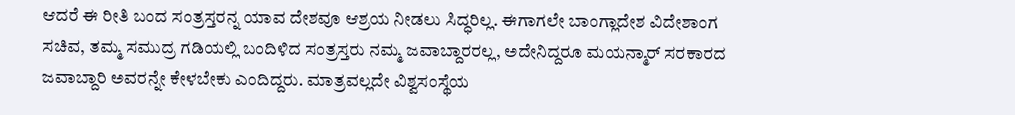ಆದರೆ ಈ ರೀತಿ ಬಂದ ಸಂತ್ರಸ್ತರನ್ನ ಯಾವ ದೇಶವೂ ಆಶ್ರಯ ನೀಡಲು ಸಿದ್ಧರಿಲ್ಲ. ಈಗಾಗಲೇ ಬಾಂಗ್ಲಾದೇಶ ವಿದೇಶಾಂಗ ಸಚಿವ, ತಮ್ಮ ಸಮುದ್ರ ಗಡಿಯಲ್ಲಿ ಬಂದಿಳಿದ ಸಂತ್ರಸ್ತರು ನಮ್ಮ ಜವಾಬ್ದಾರರಲ್ಲ, ಅದೇನಿದ್ದರೂ ಮಯನ್ಮಾರ್‌ ಸರಕಾರದ ಜವಾಬ್ದಾರಿ ಅವರನ್ನೇ ಕೇಳಬೇಕು ಎಂದಿದ್ದರು. ಮಾತ್ರವಲ್ಲದೇ ವಿಶ್ವಸಂಸ್ಥೆಯ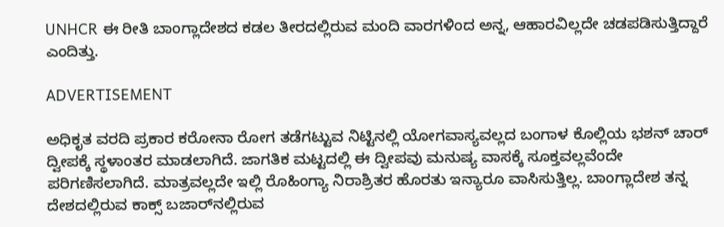UNHCR ಈ ರೀತಿ ಬಾಂಗ್ಲಾದೇಶದ ಕಡಲ ತೀರದಲ್ಲಿರುವ ಮಂದಿ ವಾರಗಳಿಂದ ಅನ್ನ, ಆಹಾರವಿಲ್ಲದೇ ಚಡಪಡಿಸುತ್ತಿದ್ದಾರೆ ಎಂದಿತ್ತು.

ADVERTISEMENT

ಅಧಿಕೃತ ವರದಿ ಪ್ರಕಾರ ಕರೋನಾ ರೋಗ ತಡೆಗಟ್ಟುವ ನಿಟ್ಟಿನಲ್ಲಿ ಯೋಗವಾಸ್ಯವಲ್ಲದ ಬಂಗಾಳ ಕೊಲ್ಲಿಯ ಭಶನ್‌ ಚಾರ್‌ ದ್ವೀಪಕ್ಕೆ ಸ್ಥಳಾಂತರ ಮಾಡಲಾಗಿದೆ. ಜಾಗತಿಕ ಮಟ್ಟದಲ್ಲಿ ಈ ದ್ವೀಪವು ಮನುಷ್ಯ ವಾಸಕ್ಕೆ ಸೂಕ್ತವಲ್ಲವೆಂದೇ ಪರಿಗಣಿಸಲಾಗಿದೆ. ಮಾತ್ರವಲ್ಲದೇ ಇಲ್ಲಿ ರೊಹಿಂಗ್ಯಾ ನಿರಾಶ್ರಿತರ ಹೊರತು ಇನ್ಯಾರೂ ವಾಸಿಸುತ್ತಿಲ್ಲ. ಬಾಂಗ್ಲಾದೇಶ ತನ್ನ ದೇಶದಲ್ಲಿರುವ ಕಾಕ್ಸ್‌ ಬಜಾರ್‌ನಲ್ಲಿರುವ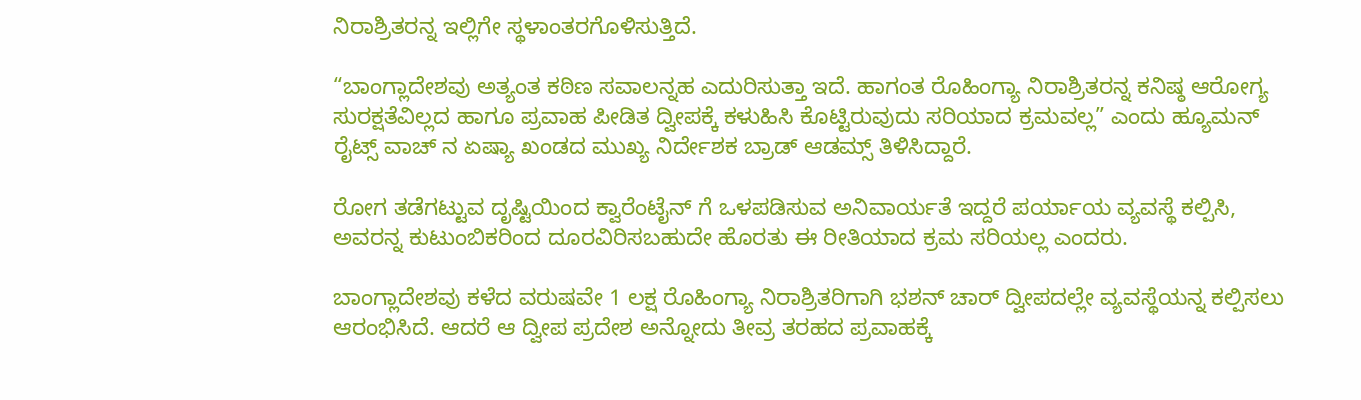ನಿರಾಶ್ರಿತರನ್ನ ಇಲ್ಲಿಗೇ ಸ್ಥಳಾಂತರಗೊಳಿಸುತ್ತಿದೆ.

“ಬಾಂಗ್ಲಾದೇಶವು ಅತ್ಯಂತ ಕಠಿಣ ಸವಾಲನ್ನಹ ಎದುರಿಸುತ್ತಾ ಇದೆ. ಹಾಗಂತ ರೊಹಿಂಗ್ಯಾ ನಿರಾಶ್ರಿತರನ್ನ ಕನಿಷ್ಠ ಆರೋಗ್ಯ ಸುರಕ್ಷತೆವಿಲ್ಲದ ಹಾಗೂ ಪ್ರವಾಹ ಪೀಡಿತ ದ್ವೀಪಕ್ಕೆ ಕಳುಹಿಸಿ ಕೊಟ್ಟಿರುವುದು ಸರಿಯಾದ ಕ್ರಮವಲ್ಲ” ಎಂದು ಹ್ಯೂಮನ್‌ ರೈಟ್ಸ್‌ ವಾಚ್‌ ನ ಏಷ್ಯಾ ಖಂಡದ ಮುಖ್ಯ ನಿರ್ದೇಶಕ ಬ್ರಾಡ್‌ ಆಡಮ್ಸ್‌ ತಿಳಿಸಿದ್ದಾರೆ.

ರೋಗ ತಡೆಗಟ್ಟುವ ದೃಷ್ಟಿಯಿಂದ ಕ್ವಾರೆಂಟೈನ್‌ ಗೆ ಒಳಪಡಿಸುವ ಅನಿವಾರ್ಯತೆ ಇದ್ದರೆ ಪರ್ಯಾಯ ವ್ಯವಸ್ಥೆ ಕಲ್ಪಿಸಿ, ಅವರನ್ನ ಕುಟುಂಬಿಕರಿಂದ ದೂರವಿರಿಸಬಹುದೇ ಹೊರತು ಈ ರೀತಿಯಾದ ಕ್ರಮ ಸರಿಯಲ್ಲ ಎಂದರು.

ಬಾಂಗ್ಲಾದೇಶವು ಕಳೆದ ವರುಷವೇ 1 ಲಕ್ಷ ರೊಹಿಂಗ್ಯಾ ನಿರಾಶ್ರಿತರಿಗಾಗಿ ಭಶನ್‌ ಚಾರ್‌ ದ್ವೀಪದಲ್ಲೇ ವ್ಯವಸ್ಥೆಯನ್ನ ಕಲ್ಪಿಸಲು ಆರಂಭಿಸಿದೆ. ಆದರೆ ಆ ದ್ವೀಪ ಪ್ರದೇಶ ಅನ್ನೋದು ತೀವ್ರ ತರಹದ ಪ್ರವಾಹಕ್ಕೆ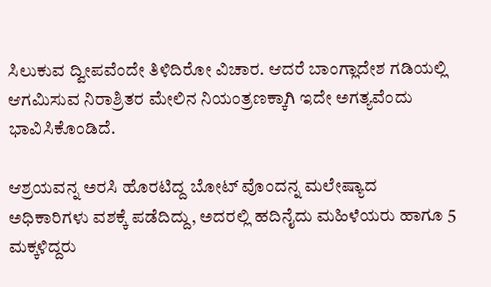ಸಿಲುಕುವ ದ್ವೀಪವೆಂದೇ ತಿಳಿದಿರೋ ವಿಚಾರ. ಆದರೆ ಬಾಂಗ್ಲಾದೇಶ ಗಡಿಯಲ್ಲಿ ಆಗಮಿಸುವ ನಿರಾಶ್ರಿತರ ಮೇಲಿನ ನಿಯಂತ್ರಣಕ್ಕಾಗಿ ಇದೇ ಅಗತ್ಯವೆಂದು ಭಾವಿಸಿಕೊಂಡಿದೆ.

ಆಶ್ರಯವನ್ನ ಅರಸಿ ಹೊರಟಿದ್ದ ಬೋಟ್‌ ವೊಂದನ್ನ ಮಲೇಷ್ಯಾದ ಅಧಿಕಾರಿಗಳು ವಶಕ್ಕೆ ಪಡೆದಿದ್ದು, ಅದರಲ್ಲಿ ಹದಿನೈದು ಮಹಿಳೆಯರು ಹಾಗೂ 5 ಮಕ್ಕಳಿದ್ದರು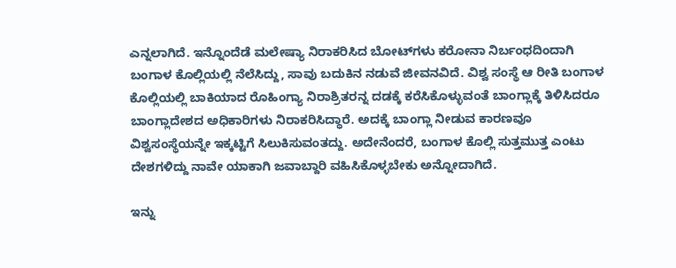ಎನ್ನಲಾಗಿದೆ. ಇನ್ನೊಂದೆಡೆ ಮಲೇಷ್ಯಾ ನಿರಾಕರಿಸಿದ ಬೋಟ್‌ಗಳು ಕರೋನಾ ನಿರ್ಬಂಧದಿಂದಾಗಿ ಬಂಗಾಳ ಕೊಲ್ಲಿಯಲ್ಲಿ ನೆಲೆಸಿದ್ದು, ಸಾವು ಬದುಕಿನ ನಡುವೆ ಜೀವನವಿದೆ. ವಿಶ್ವ ಸಂಸ್ಥೆ ಆ ರೀತಿ ಬಂಗಾಳ ಕೊಲ್ಲಿಯಲ್ಲಿ ಬಾಕಿಯಾದ ರೊಹಿಂಗ್ಯಾ ನಿರಾಶ್ರಿತರನ್ನ ದಡಕ್ಕೆ ಕರೆಸಿಕೊಳ್ಳುವಂತೆ ಬಾಂಗ್ಲಾಕ್ಕೆ ತಿಳಿಸಿದರೂ ಬಾಂಗ್ಲಾದೇಶದ ಅಧಿಕಾರಿಗಳು ನಿರಾಕರಿಸಿದ್ಧಾರೆ. ಅದಕ್ಕೆ ಬಾಂಗ್ಲಾ ನೀಡುವ ಕಾರಣವೂ ವಿಶ್ವಸಂಸ್ಥೆಯನ್ನೇ ಇಕ್ಕಟ್ಟಿಗೆ ಸಿಲುಕಿಸುವಂತದ್ದು. ಅದೇನೆಂದರೆ, ಬಂಗಾಳ ಕೊಲ್ಲಿ ಸುತ್ತಮುತ್ತ ಎಂಟು ದೇಶಗಳಿದ್ದು ನಾವೇ ಯಾಕಾಗಿ ಜವಾಬ್ದಾರಿ ವಹಿಸಿಕೊಳ್ಳಬೇಕು ಅನ್ನೋದಾಗಿದೆ.

ಇನ್ನು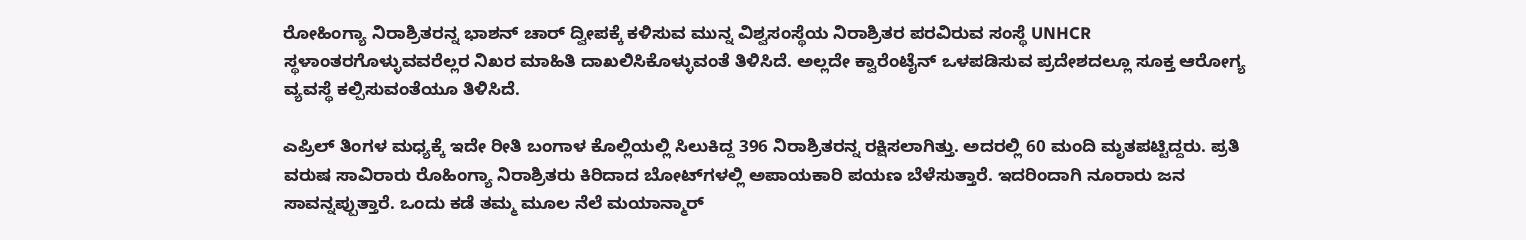ರೋಹಿಂಗ್ಯಾ ನಿರಾಶ್ರಿತರನ್ನ ಭಾಶನ್‌ ಚಾರ್‌ ದ್ವೀಪಕ್ಕೆ ಕಳಿಸುವ ಮುನ್ನ ವಿಶ್ವಸಂಸ್ಥೆಯ ನಿರಾಶ್ರಿತರ ಪರವಿರುವ ಸಂಸ್ಥೆ UNHCR ಸ್ಥಳಾಂತರಗೊಳ್ಳುವವರೆಲ್ಲರ ನಿಖರ ಮಾಹಿತಿ ದಾಖಲಿಸಿಕೊಳ್ಳುವಂತೆ ತಿಳಿಸಿದೆ. ಅಲ್ಲದೇ ಕ್ವಾರೆಂಟೈನ್‌ ಒಳಪಡಿಸುವ ಪ್ರದೇಶದಲ್ಲೂ ಸೂಕ್ತ ಆರೋಗ್ಯ ವ್ಯವಸ್ಥೆ ಕಲ್ಪಿಸುವಂತೆಯೂ ತಿಳಿಸಿದೆ.

ಎಪ್ರಿಲ್‌ ತಿಂಗಳ ಮಧ್ಯಕ್ಕೆ ಇದೇ ರೀತಿ ಬಂಗಾಳ ಕೊಲ್ಲಿಯಲ್ಲಿ ಸಿಲುಕಿದ್ದ 396 ನಿರಾಶ್ರಿತರನ್ನ ರಕ್ಷಿಸಲಾಗಿತ್ತು. ಅದರಲ್ಲಿ 60 ಮಂದಿ ಮೃತಪಟ್ಟಿದ್ದರು. ಪ್ರತಿ ವರುಷ ಸಾವಿರಾರು ರೊಹಿಂಗ್ಯಾ ನಿರಾಶ್ರಿತರು ಕಿರಿದಾದ ಬೋಟ್‌ಗಳಲ್ಲಿ ಅಪಾಯಕಾರಿ ಪಯಣ ಬೆಳೆಸುತ್ತಾರೆ. ಇದರಿಂದಾಗಿ ನೂರಾರು ಜನ ಸಾವನ್ನಪ್ಪುತ್ತಾರೆ. ಒಂದು ಕಡೆ ತಮ್ಮ ಮೂಲ ನೆಲೆ ಮಯಾನ್ಮಾರ್‌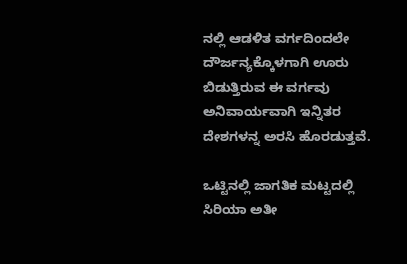ನಲ್ಲಿ ಆಡಳಿತ ವರ್ಗದಿಂದಲೇ ದೌರ್ಜನ್ಯಕ್ಕೊಳಗಾಗಿ ಊರು ಬಿಡುತ್ತಿರುವ ಈ ವರ್ಗವು ಅನಿವಾರ್ಯವಾಗಿ ಇನ್ನಿತರ ದೇಶಗಳನ್ನ ಅರಸಿ ಹೊರಡುತ್ತವೆ.

ಒಟ್ಟಿನಲ್ಲಿ ಜಾಗತಿಕ ಮಟ್ಟದಲ್ಲಿ ಸಿರಿಯಾ ಅತೀ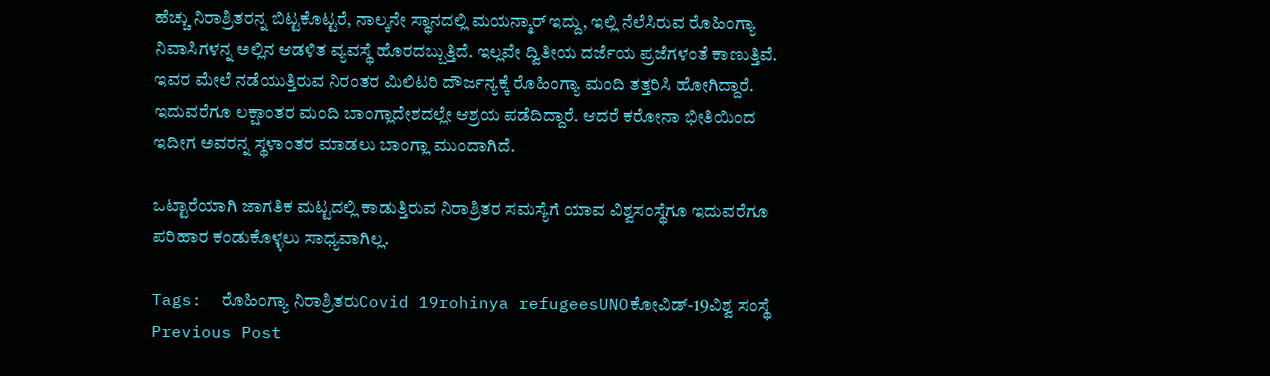ಹೆಚ್ಚು ನಿರಾಶ್ರಿತರನ್ನ ಬಿಟ್ಟಕೊಟ್ಟರೆ, ನಾಲ್ಕನೇ ಸ್ಥಾನದಲ್ಲಿ ಮಯನ್ಮಾರ್‌ ಇದ್ದು, ಇಲ್ಲಿ ನೆಲೆಸಿರುವ ರೊಹಿಂಗ್ಯಾ ನಿವಾಸಿಗಳನ್ನ ಅಲ್ಲಿನ ಆಡಳಿತ ವ್ಯವಸ್ಥೆ ಹೊರದಬ್ಬುತ್ತಿದೆ. ಇಲ್ಲವೇ ದ್ವಿತೀಯ ದರ್ಜೆಯ ಪ್ರಜೆಗಳಂತೆ ಕಾಣುತ್ತಿವೆ. ಇವರ ಮೇಲೆ ನಡೆಯುತ್ತಿರುವ ನಿರಂತರ ಮಿಲಿಟರಿ ದೌರ್ಜನ್ಯಕ್ಕೆ ರೊಹಿಂಗ್ಯಾ ಮಂದಿ ತತ್ತರಿಸಿ ಹೋಗಿದ್ದಾರೆ. ಇದುವರೆಗೂ ಲಕ್ಷಾಂತರ ಮಂದಿ ಬಾಂಗ್ಲಾದೇಶದಲ್ಲೇ ಆಶ್ರಯ ಪಡೆದಿದ್ದಾರೆ. ಆದರೆ ಕರೋನಾ ಭೀತಿಯಿಂದ ಇದೀಗ ಅವರನ್ನ ಸ್ಥಳಾಂತರ ಮಾಡಲು ಬಾಂಗ್ಲಾ ಮುಂದಾಗಿದೆ.

ಒಟ್ಟಾರೆಯಾಗಿ ಜಾಗತಿಕ ಮಟ್ಟದಲ್ಲಿ ಕಾಡುತ್ತಿರುವ ನಿರಾಶ್ರಿತರ ಸಮಸ್ಯೆಗೆ ಯಾವ ವಿಶ್ವಸಂಸ್ಥೆಗೂ ಇದುವರೆಗೂ ಪರಿಹಾರ ಕಂಡುಕೊಳ್ಳಲು ಸಾಧ್ಯವಾಗಿಲ್ಲ.

Tags:  ರೊಹಿಂಗ್ಯಾ ನಿರಾಶ್ರಿತರುCovid 19rohinya refugeesUNOಕೋವಿಡ್-19ವಿಶ್ವ ಸಂಸ್ಥೆ
Previous Post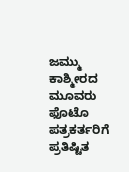ಜಮ್ಮು ಕಾಶ್ಮೀರದ ಮೂವರು ಫೊಟೊ ಪತ್ರಕರ್ತರಿಗೆ ಪ್ರತಿಷ್ಟಿತ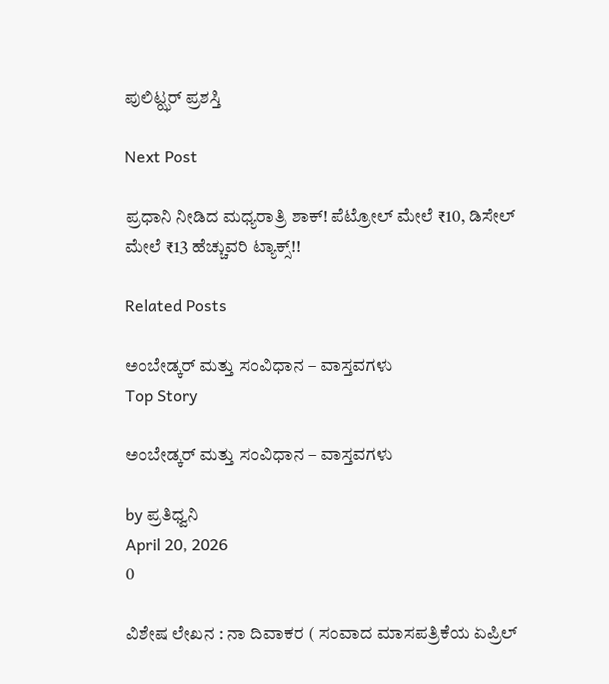ಪುಲಿಟ್ಝರ್ ಪ್ರಶಸ್ತಿ

Next Post

ಪ್ರಧಾನಿ ನೀಡಿದ ಮಧ್ಯರಾತ್ರಿ ಶಾಕ್! ಪೆಟ್ರೋಲ್ ಮೇಲೆ ₹10, ಡಿಸೇಲ್ ಮೇಲೆ ₹13 ಹೆಚ್ಚುವರಿ ಟ್ಯಾಕ್ಸ್!!

Related Posts

ಅಂಬೇಡ್ಕರ್ ಮತ್ತು ಸಂವಿಧಾನ – ವಾಸ್ತವಗಳು
Top Story

ಅಂಬೇಡ್ಕರ್ ಮತ್ತು ಸಂವಿಧಾನ – ವಾಸ್ತವಗಳು

by ಪ್ರತಿಧ್ವನಿ
April 20, 2026
0

ವಿಶೇಷ ಲೇಖನ : ನಾ ದಿವಾಕರ ( ಸಂವಾದ ಮಾಸಪತ್ರಿಕೆಯ ಏಪ್ರಿಲ್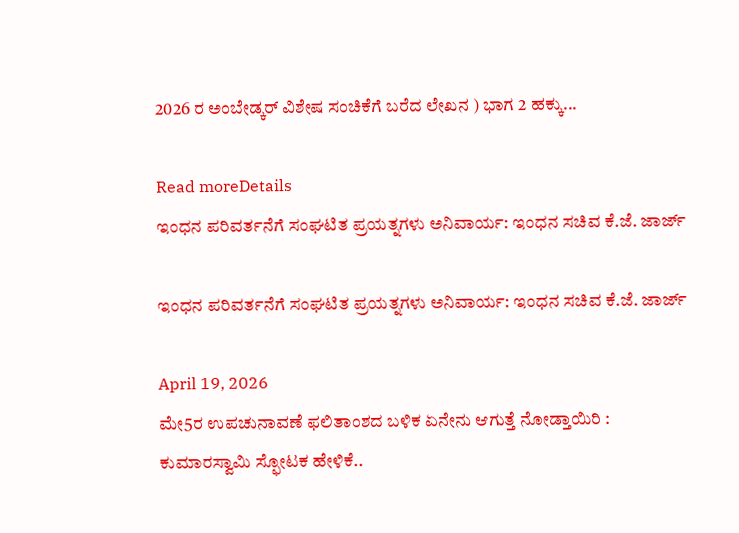2026 ರ ಅಂಬೇಡ್ಕರ್ ವಿಶೇಷ ಸಂಚಿಕೆಗೆ ಬರೆದ ಲೇಖನ ) ಭಾಗ 2 ಹಕ್ಕು...

Read moreDetails
ಇಂಧನ ಪರಿವರ್ತನೆಗೆ ಸಂಘಟಿತ ಪ್ರಯತ್ನಗಳು ಅನಿವಾರ್ಯ: ಇಂಧನ ಸಚಿವ ಕೆ.ಜೆ. ಜಾರ್ಜ್

ಇಂಧನ ಪರಿವರ್ತನೆಗೆ ಸಂಘಟಿತ ಪ್ರಯತ್ನಗಳು ಅನಿವಾರ್ಯ: ಇಂಧನ ಸಚಿವ ಕೆ.ಜೆ. ಜಾರ್ಜ್

April 19, 2026
ಮೇ5ರ ಉಪಚುನಾವಣೆ ಫಲಿತಾಂಶದ ಬಳಿಕ ಏನೇನು ಆಗುತ್ತೆ ನೋಡ್ತಾಯಿರಿ : ಕುಮಾರಸ್ವಾಮಿ ಸ್ಫೋಟಕ ಹೇಳಿಕೆ..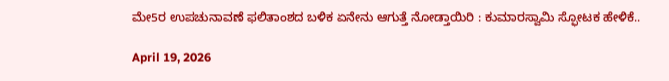ಮೇ5ರ ಉಪಚುನಾವಣೆ ಫಲಿತಾಂಶದ ಬಳಿಕ ಏನೇನು ಆಗುತ್ತೆ ನೋಡ್ತಾಯಿರಿ : ಕುಮಾರಸ್ವಾಮಿ ಸ್ಫೋಟಕ ಹೇಳಿಕೆ..

April 19, 2026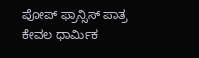ಪೋಪ್ ಫ್ರಾನ್ಸಿಸ್ ಪಾತ್ರ ಕೇವಲ ಧಾರ್ಮಿಕ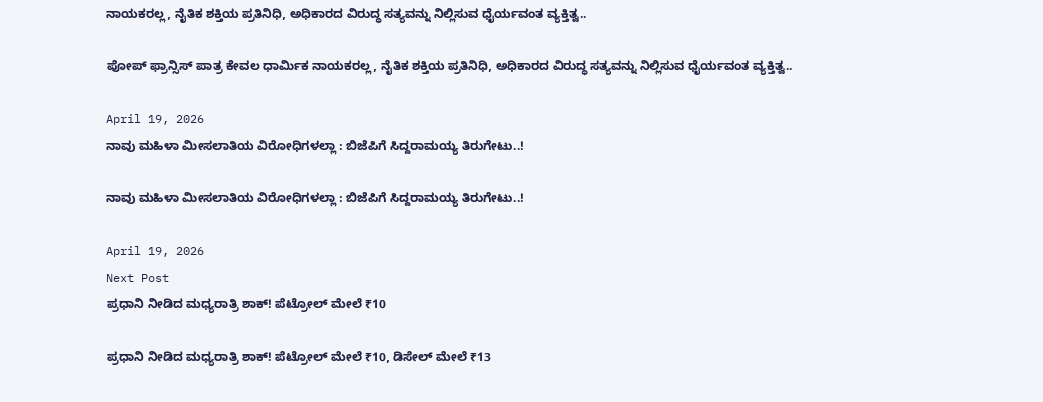ನಾಯಕರಲ್ಲ, ನೈತಿಕ ಶಕ್ತಿಯ ಪ್ರತಿನಿಧಿ, ಅಧಿಕಾರದ ವಿರುದ್ಧ ಸತ್ಯವನ್ನು ನಿಲ್ಲಿಸುವ ಧೈರ್ಯವಂತ ವ್ಯಕ್ತಿತ್ವ..

ಪೋಪ್ ಫ್ರಾನ್ಸಿಸ್ ಪಾತ್ರ ಕೇವಲ ಧಾರ್ಮಿಕ ನಾಯಕರಲ್ಲ, ನೈತಿಕ ಶಕ್ತಿಯ ಪ್ರತಿನಿಧಿ, ಅಧಿಕಾರದ ವಿರುದ್ಧ ಸತ್ಯವನ್ನು ನಿಲ್ಲಿಸುವ ಧೈರ್ಯವಂತ ವ್ಯಕ್ತಿತ್ವ..

April 19, 2026
ನಾವು ಮಹಿಳಾ ಮೀಸಲಾತಿಯ ವಿರೋಧಿಗಳಲ್ಲಾ : ಬಿಜೆಪಿಗೆ ಸಿದ್ದರಾಮಯ್ಯ ತಿರುಗೇಟು..!

ನಾವು ಮಹಿಳಾ ಮೀಸಲಾತಿಯ ವಿರೋಧಿಗಳಲ್ಲಾ : ಬಿಜೆಪಿಗೆ ಸಿದ್ದರಾಮಯ್ಯ ತಿರುಗೇಟು..!

April 19, 2026
Next Post
ಪ್ರಧಾನಿ ನೀಡಿದ ಮಧ್ಯರಾತ್ರಿ ಶಾಕ್! ಪೆಟ್ರೋಲ್ ಮೇಲೆ ₹10

ಪ್ರಧಾನಿ ನೀಡಿದ ಮಧ್ಯರಾತ್ರಿ ಶಾಕ್! ಪೆಟ್ರೋಲ್ ಮೇಲೆ ₹10, ಡಿಸೇಲ್ ಮೇಲೆ ₹13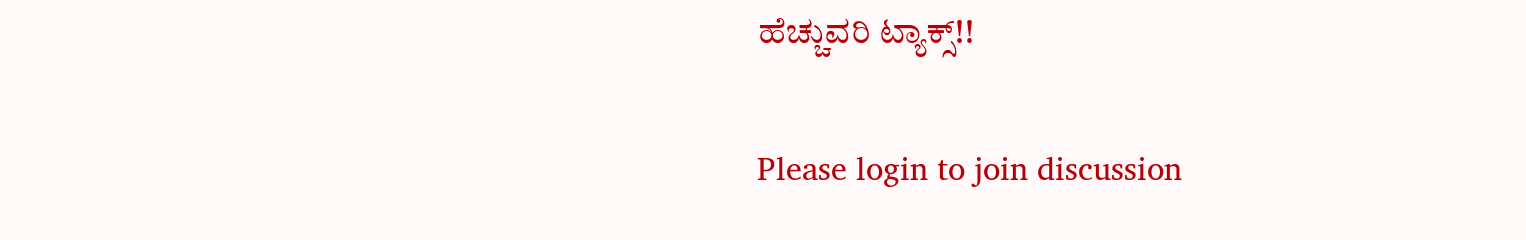ಹೆಚ್ಚುವರಿ ಟ್ಯಾಕ್ಸ್!!

Please login to join discussion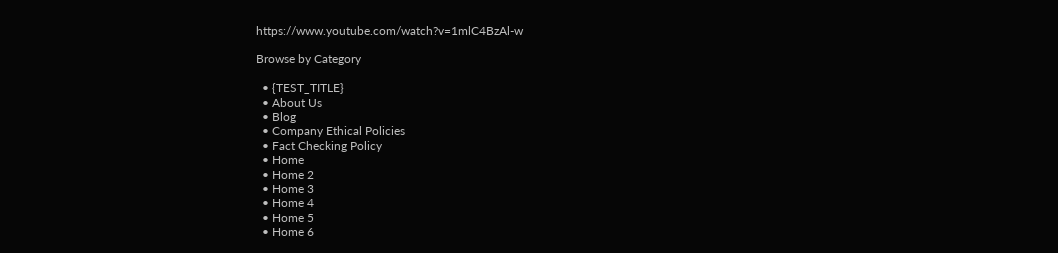https://www.youtube.com/watch?v=1mlC4BzAl-w

Browse by Category

  • {TEST_TITLE}
  • About Us
  • Blog
  • Company Ethical Policies
  • Fact Checking Policy
  • Home
  • Home 2
  • Home 3
  • Home 4
  • Home 5
  • Home 6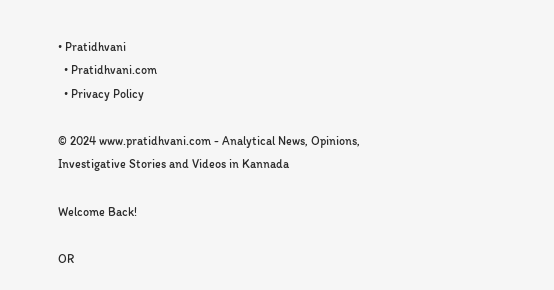• Pratidhvani
  • Pratidhvani.com
  • Privacy Policy

© 2024 www.pratidhvani.com - Analytical News, Opinions, Investigative Stories and Videos in Kannada

Welcome Back!

OR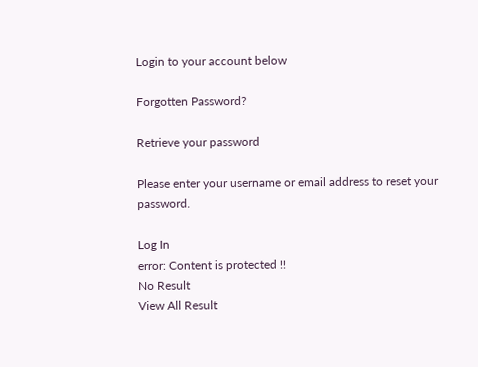Login to your account below

Forgotten Password?

Retrieve your password

Please enter your username or email address to reset your password.

Log In
error: Content is protected !!
No Result
View All Result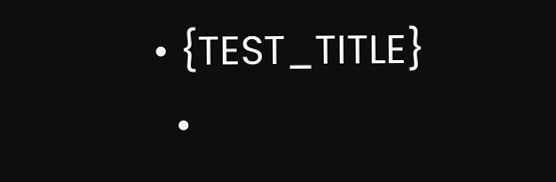• {TEST_TITLE}
  •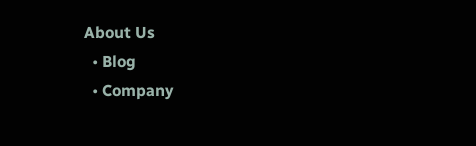About Us
  • Blog
  • Company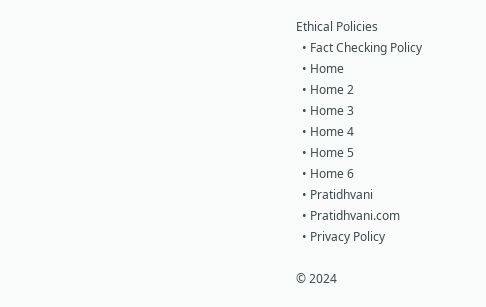Ethical Policies
  • Fact Checking Policy
  • Home
  • Home 2
  • Home 3
  • Home 4
  • Home 5
  • Home 6
  • Pratidhvani
  • Pratidhvani.com
  • Privacy Policy

© 2024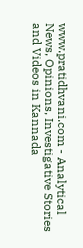www.pratidhvani.com - Analytical News, Opinions, Investigative Stories and Videos in Kannada